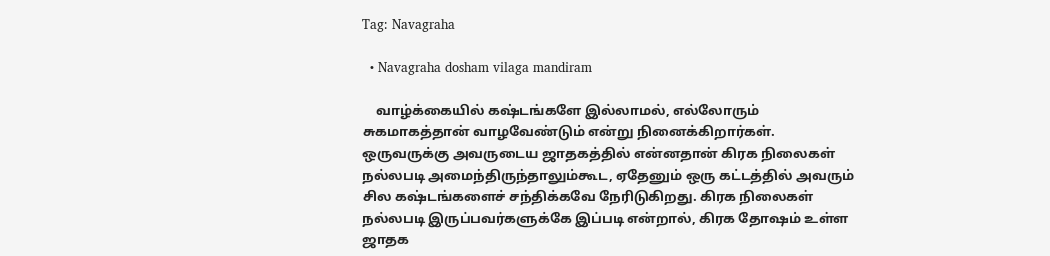Tag: Navagraha

  • Navagraha dosham vilaga mandiram

    வாழ்க்கையில் கஷ்டங்களே இல்லாமல், எல்லோரும் சுகமாகத்தான் வாழவேண்டும் என்று நினைக்கிறார்கள். ஒருவருக்கு அவருடைய ஜாதகத்தில் என்னதான் கிரக நிலைகள் நல்லபடி அமைந்திருந்தாலும்கூட, ஏதேனும் ஒரு கட்டத்தில் அவரும் சில கஷ்டங்களைச் சந்திக்கவே நேரிடுகிறது. கிரக நிலைகள் நல்லபடி இருப்பவர்களுக்கே இப்படி என்றால், கிரக தோஷம் உள்ள ஜாதக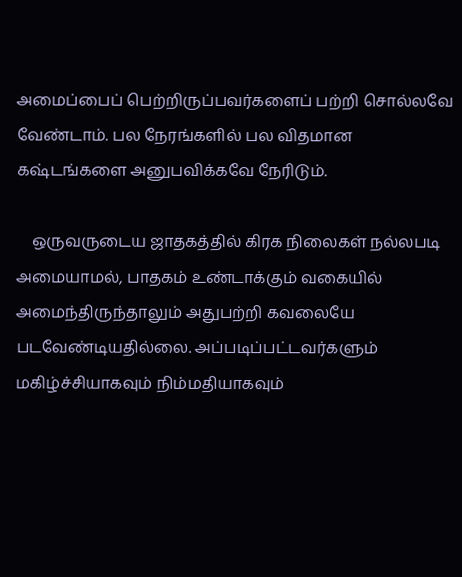அமைப்பைப் பெற்றிருப்பவர்களைப் பற்றி சொல்லவே வேண்டாம். பல நேரங்களில் பல விதமான கஷ்டங்களை அனுபவிக்கவே நேரிடும்.

    ஒருவருடைய ஜாதகத்தில் கிரக நிலைகள் நல்லபடி அமையாமல், பாதகம் உண்டாக்கும் வகையில் அமைந்திருந்தாலும் அதுபற்றி கவலையே படவேண்டியதில்லை. அப்படிப்பட்டவர்களும் மகிழ்ச்சியாகவும் நிம்மதியாகவும்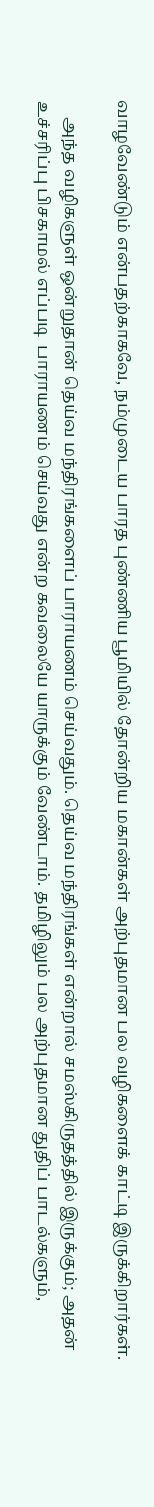வாழவேண்டும் என்பதற்காகவே, நம்முடைய பாரத புண்ணிய பூமியில் தோன்றிய மகான்கள் அற்புதமான பல வழிகளைக் காட்டி இருக்கிறார்கள்.

    அந்த வழிகளுள் ஒன்றுதான் தெய்வ மந்திரங்களைப் பாராயணம் செய்வதும். தெய்வ மந்திரங்கள் என்றால் சமஸ்கிருதத்தில் இருக்கும்; அதன் உச்சரிப்பு பிசகாமல் எப்படி  பாராயணம் செய்வது என்ற கவலையே யாருக்கும் வேண்டாம். தமிழிலும் பல அற்புதமான துதிப் பாடல்களும்,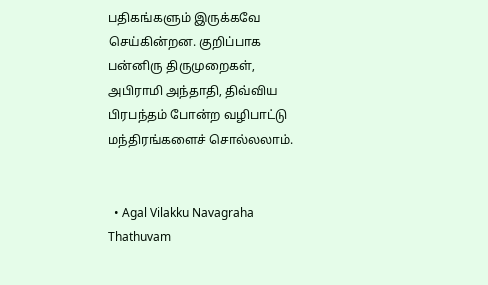பதிகங்களும் இருக்கவே செய்கின்றன. குறிப்பாக பன்னிரு திருமுறைகள், அபிராமி அந்தாதி, திவ்விய பிரபந்தம் போன்ற வழிபாட்டு மந்திரங்களைச் சொல்லலாம்.


  • Agal Vilakku Navagraha Thathuvam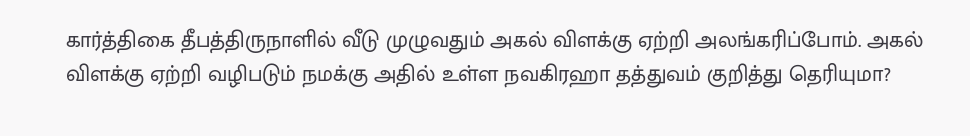கார்த்திகை தீபத்திருநாளில் வீடு முழுவதும் அகல் விளக்கு ஏற்றி அலங்கரிப்போம். அகல் விளக்கு ஏற்றி வழிபடும் நமக்கு அதில் உள்ள நவகிரஹா தத்துவம் குறித்து தெரியுமா?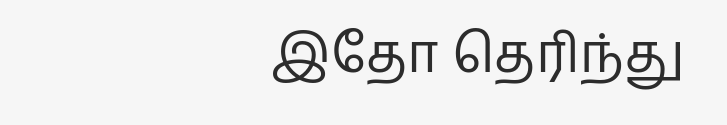இதோ தெரிந்து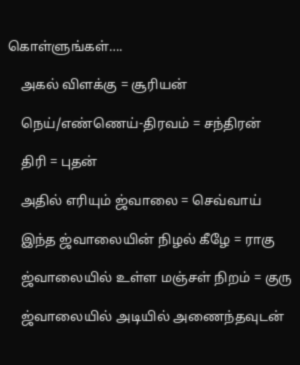கொள்ளுங்கள்….

    அகல் விளக்கு = சூரியன்

    நெய்/எண்ணெய்-திரவம் = சந்திரன்

    திரி = புதன்

    அதில் எரியும் ஜ்வாலை = செவ்வாய்

    இந்த ஜ்வாலையின் நிழல் கீழே = ராகு

    ஜ்வாலையில் உள்ள மஞ்சள் நிறம் = குரு

    ஜ்வாலையில் அடியில் அணைந்தவுடன்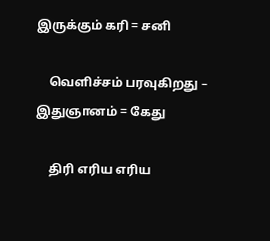இருக்கும் கரி = சனி

    வெளிச்சம் பரவுகிறது – இதுஞானம் = கேது

    திரி எரிய எரிய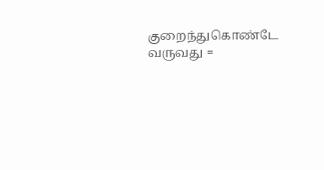குறைந்துகொண்டே வருவது =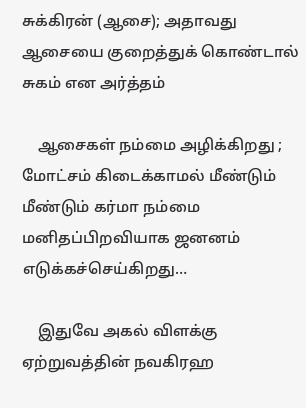சுக்கிரன் (ஆசை); அதாவது ஆசையை குறைத்துக் கொண்டால் சுகம் என அர்த்தம்

    ஆசைகள் நம்மை அழிக்கிறது ; மோட்சம் கிடைக்காமல் மீண்டும் மீண்டும் கர்மா நம்மை மனிதப்பிறவியாக ஜனனம் எடுக்கச்செய்கிறது…

    இதுவே அகல் விளக்கு ஏற்றுவத்தின் நவகிரஹ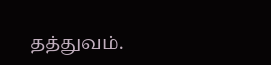தத்துவம்.